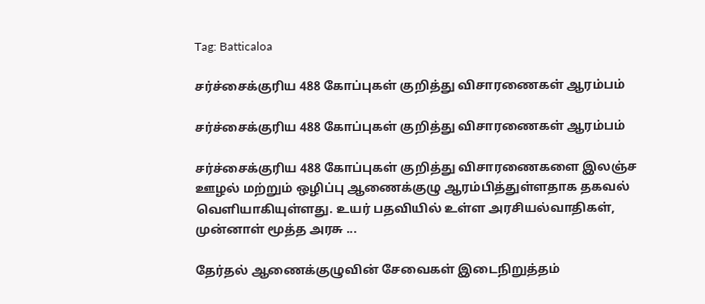Tag: Batticaloa

சர்ச்சைக்குரிய 488 கோப்புகள் குறித்து விசாரணைகள் ஆரம்பம்

சர்ச்சைக்குரிய 488 கோப்புகள் குறித்து விசாரணைகள் ஆரம்பம்

சர்ச்சைக்குரிய 488 கோப்புகள் குறித்து விசாரணைகளை இலஞ்ச ஊழல் மற்றும் ஒழிப்பு ஆணைக்குழு ஆரம்பித்துள்ளதாக தகவல் வெளியாகியுள்ளது. உயர் பதவியில் உள்ள அரசியல்வாதிகள், முன்னாள் மூத்த அரசு ...

தேர்தல் ஆணைக்குழுவின் சேவைகள் இடைநிறுத்தம்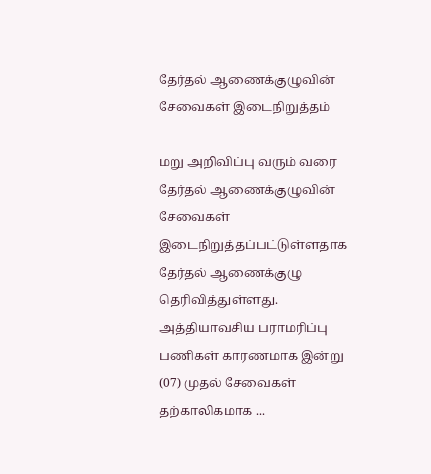தேர்தல் ஆணைக்குழுவின் சேவைகள் இடைநிறுத்தம்

மறு அறிவிப்பு வரும் வரை தேர்தல் ஆணைக்குழுவின் சேவைகள் இடைநிறுத்தப்பட்டுள்ளதாக தேர்தல் ஆணைக்குழு தெரிவித்துள்ளது. அத்தியாவசிய பராமரிப்பு பணிகள் காரணமாக இன்று (07) முதல் சேவைகள் தற்காலிகமாக ...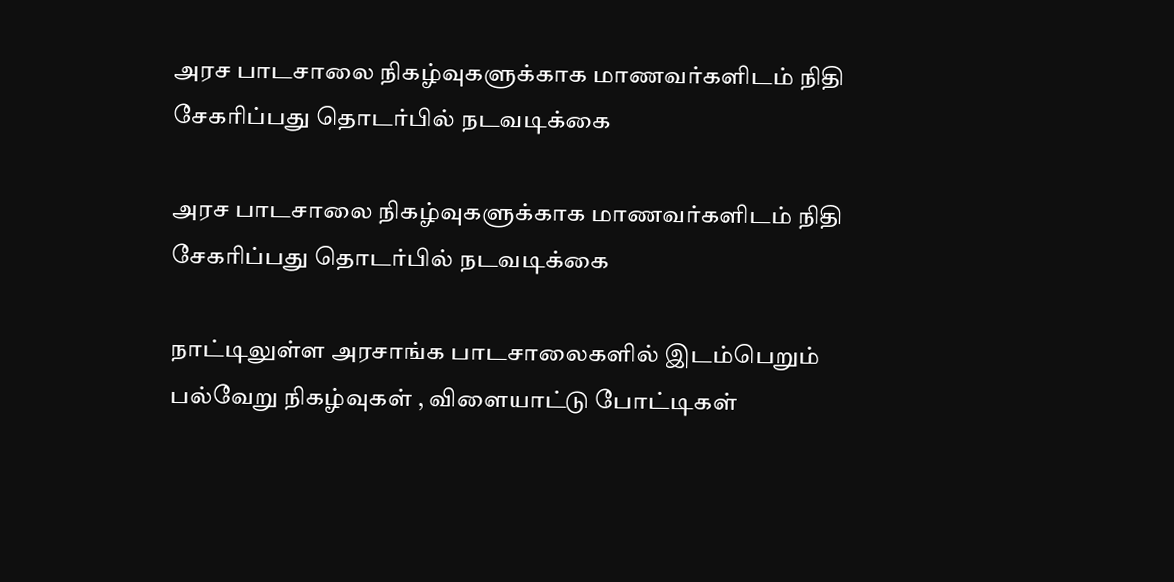அரச பாடசாலை நிகழ்வுகளுக்காக மாணவர்களிடம் நிதி சேகரிப்பது தொடர்பில் நடவடிக்கை

அரச பாடசாலை நிகழ்வுகளுக்காக மாணவர்களிடம் நிதி சேகரிப்பது தொடர்பில் நடவடிக்கை

நாட்டிலுள்ள அரசாங்க பாடசாலைகளில் இடம்பெறும் பல்வேறு நிகழ்வுகள் , விளையாட்டு போட்டிகள்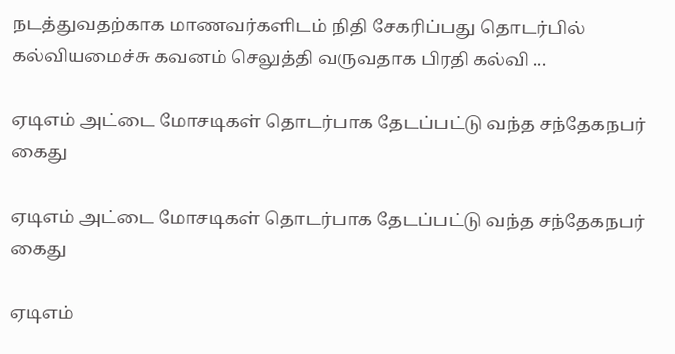நடத்துவதற்காக மாணவர்களிடம் நிதி சேகரிப்பது தொடர்பில் கல்வியமைச்சு கவனம் செலுத்தி வருவதாக பிரதி கல்வி ...

ஏடிஎம் அட்டை மோசடிகள் தொடர்பாக தேடப்பட்டு வந்த சந்தேகநபர் கைது

ஏடிஎம் அட்டை மோசடிகள் தொடர்பாக தேடப்பட்டு வந்த சந்தேகநபர் கைது

ஏடிஎம்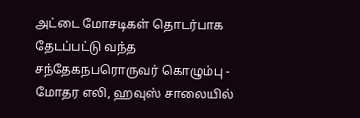அட்டை மோசடிகள் தொடர்பாக தேடப்பட்டு வந்த சந்தேகநபரொருவர் கொழும்பு - மோதர எலி, ஹவுஸ் சாலையில்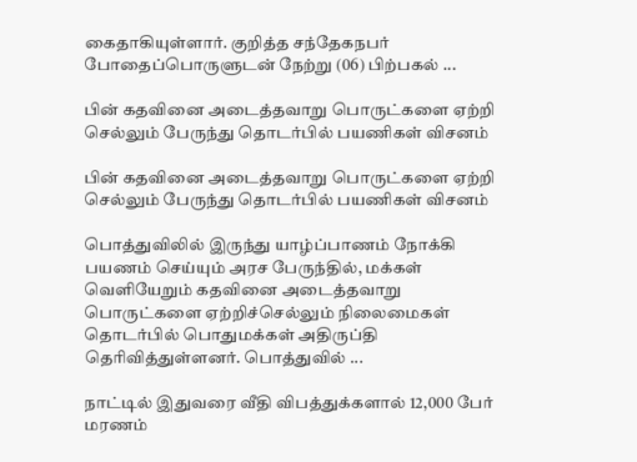கைதாகியுள்ளார். குறித்த சந்தேகநபர் போதைப்பொருளுடன் நேற்று (06) பிற்பகல் ...

பின் கதவினை அடைத்தவாறு பொருட்களை ஏற்றி செல்லும் பேருந்து தொடர்பில் பயணிகள் விசனம்

பின் கதவினை அடைத்தவாறு பொருட்களை ஏற்றி செல்லும் பேருந்து தொடர்பில் பயணிகள் விசனம்

பொத்துவிலில் இருந்து யாழ்ப்பாணம் நோக்கி பயணம் செய்யும் அரச பேருந்தில், மக்கள் வெளியேறும் கதவினை அடைத்தவாறு பொருட்களை ஏற்றிச்செல்லும் நிலைமைகள் தொடர்பில் பொதுமக்கள் அதிருப்தி தெரிவித்துள்ளனர். பொத்துவில் ...

நாட்டில் இதுவரை வீதி விபத்துக்களால் 12,000 பேர் மரணம்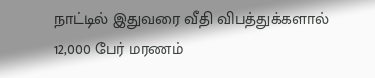நாட்டில் இதுவரை வீதி விபத்துக்களால் 12,000 பேர் மரணம்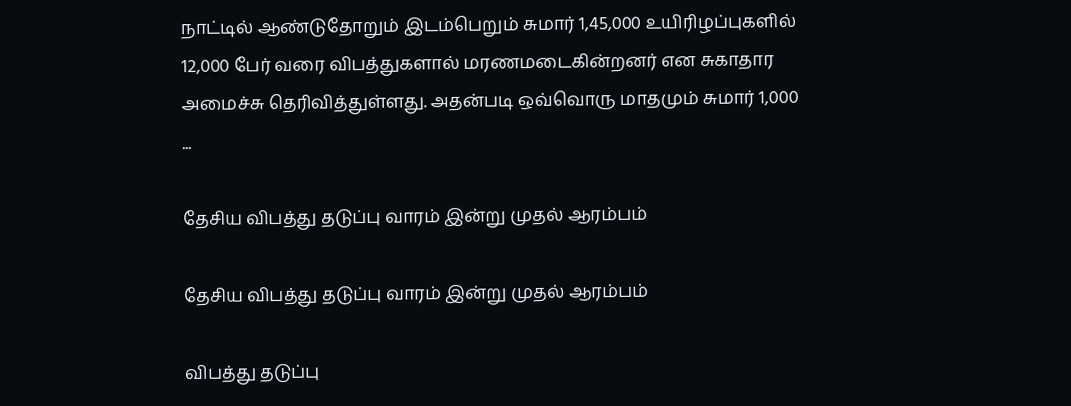நாட்டில் ஆண்டுதோறும் இடம்பெறும் சுமார் 1,45,000 உயிரிழப்புகளில் 12,000 பேர் வரை விபத்துகளால் மரணமடைகின்றனர் என சுகாதார அமைச்சு தெரிவித்துள்ளது. அதன்படி ஒவ்வொரு மாதமும் சுமார் 1,000 ...

தேசிய விபத்து தடுப்பு வாரம் இன்று முதல் ஆரம்பம்

தேசிய விபத்து தடுப்பு வாரம் இன்று முதல் ஆரம்பம்

விபத்து தடுப்பு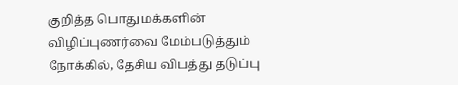குறித்த பொதுமக்களின் விழிப்புணர்வை மேம்படுத்தும் நோக்கில், தேசிய விபத்து தடுப்பு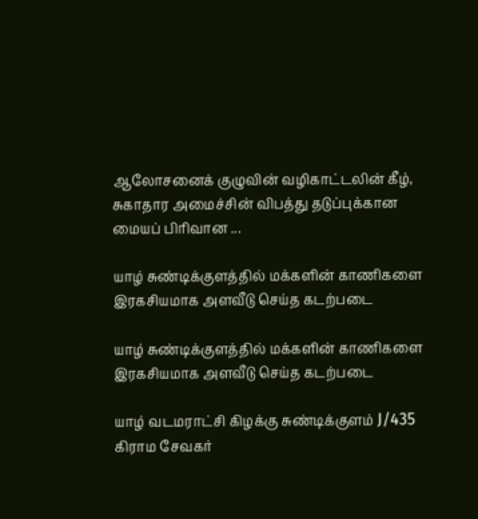ஆலோசனைக் குழுவின் வழிகாட்டலின் கீழ், சுகாதார அமைச்சின் விபத்து தடுப்புக்கான மையப் பிரிவான ...

யாழ் சுண்டிக்குளத்தில் மக்களின் காணிகளை இரகசியமாக அளவீடு செய்த கடற்படை

யாழ் சுண்டிக்குளத்தில் மக்களின் காணிகளை இரகசியமாக அளவீடு செய்த கடற்படை

யாழ் வடமராட்சி கிழக்கு சுண்டிக்குளம் J/435 கிராம சேவகர்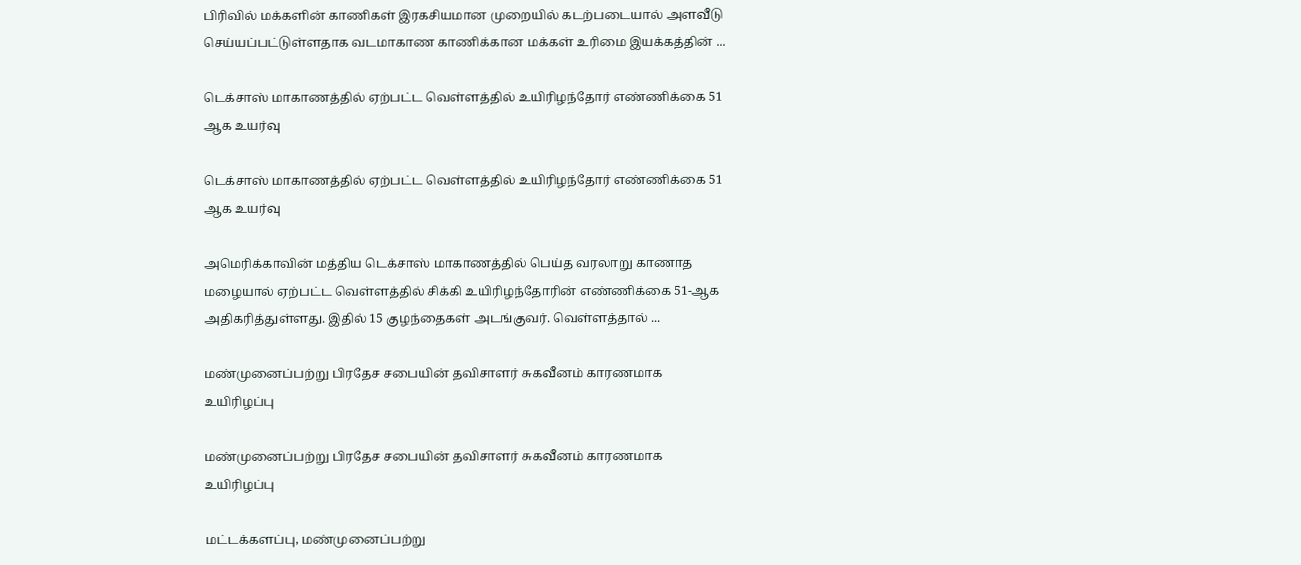பிரிவில் மக்களின் காணிகள் இரகசியமான முறையில் கடற்படையால் அளவீடு செய்யப்பட்டுள்ளதாக வடமாகாண காணிக்கான மக்கள் உரிமை இயக்கத்தின் ...

டெக்சாஸ் மாகாணத்தில் ஏற்பட்ட வெள்ளத்தில் உயிரிழந்தோர் எண்ணிக்கை 51 ஆக உயர்வு

டெக்சாஸ் மாகாணத்தில் ஏற்பட்ட வெள்ளத்தில் உயிரிழந்தோர் எண்ணிக்கை 51 ஆக உயர்வு

அமெரிக்காவின் மத்திய டெக்சாஸ் மாகாணத்தில் பெய்த வரலாறு காணாத மழையால் ஏற்பட்ட வெள்ளத்தில் சிக்கி உயிரிழந்தோரின் எண்ணிக்கை 51-ஆக அதிகரித்துள்ளது. இதில் 15 குழந்தைகள் அடங்குவர். வெள்ளத்தால் ...

மண்முனைப்பற்று பிரதேச சபையின் தவிசாளர் சுகவீனம் காரணமாக உயிரிழப்பு

மண்முனைப்பற்று பிரதேச சபையின் தவிசாளர் சுகவீனம் காரணமாக உயிரிழப்பு

மட்டக்களப்பு, மண்முனைப்பற்று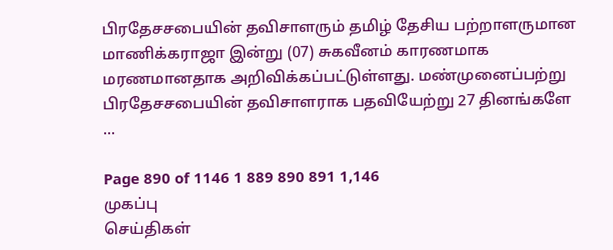பிரதேசசபையின் தவிசாளரும் தமிழ் தேசிய பற்றாளருமான மாணிக்கராஜா இன்று (07) சுகவீனம் காரணமாக மரணமானதாக அறிவிக்கப்பட்டுள்ளது. மண்முனைப்பற்று பிரதேசசபையின் தவிசாளராக பதவியேற்று 27 தினங்களே ...

Page 890 of 1146 1 889 890 891 1,146
முகப்பு
செய்திகள்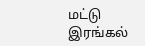மட்டு
இரங்கல்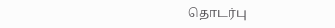தொடர்பு